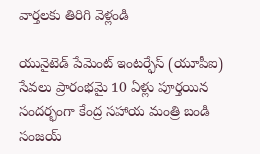వార్తలకు తిరిగి వెళ్లండి

యునైటెడ్ పేమెంట్ ఇంటర్ఫేస్ (యూపీఐ) సేవలు ప్రారంభమై 10 ఏళ్లు పూర్తయిన సందర్భంగా కేంద్ర సహాయ మంత్రి బండి సంజయ్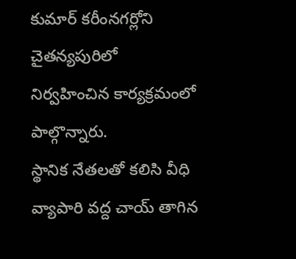కుమార్ కరీంనగర్లోని చైతన్యపురిలో నిర్వహించిన కార్యక్రమంలో పాల్గొన్నారు.
స్థానిక నేతలతో కలిసి వీధి వ్యాపారి వద్ద చాయ్ తాగిన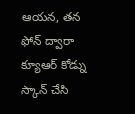ఆయన, తన ఫోన్ ద్వారా క్యూఆర్ కోడ్ను స్కాన్ చేసి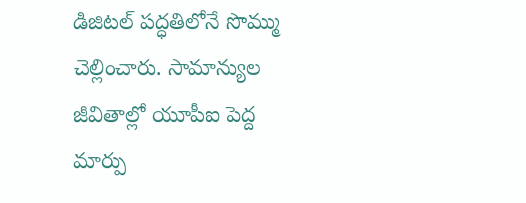డిజిటల్ పద్ధతిలోనే సొమ్ము చెల్లించారు. సామాన్యుల జీవితాల్లో యూపీఐ పెద్ద మార్పు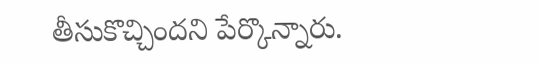తీసుకొచ్చిందని పేర్కొన్నారు.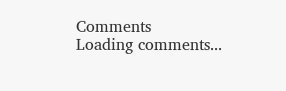Comments
Loading comments...